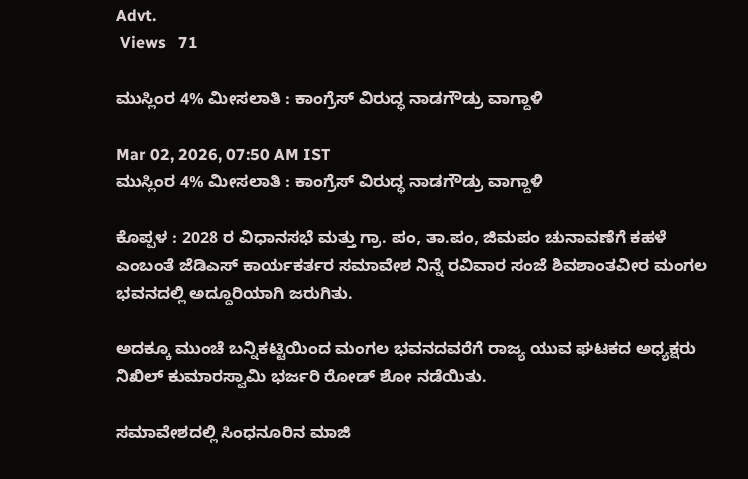Advt.
 Views   71

ಮುಸ್ಲಿಂರ 4% ಮೀಸಲಾತಿ : ಕಾಂಗ್ರೆಸ್ ವಿರುದ್ಧ ನಾಡಗೌಡ್ರು ವಾಗ್ದಾಳಿ

Mar 02, 2026, 07:50 AM IST
ಮುಸ್ಲಿಂರ 4% ಮೀಸಲಾತಿ : ಕಾಂಗ್ರೆಸ್ ವಿರುದ್ಧ ನಾಡಗೌಡ್ರು ವಾಗ್ದಾಳಿ

ಕೊಪ್ಪಳ : 2028 ರ ವಿಧಾನಸಭೆ ಮತ್ತು ಗ್ರಾ. ಪಂ, ತಾ.ಪಂ, ಜಿಮಪಂ ಚುನಾವಣೆಗೆ ಕಹಳೆ ಎಂಬಂತೆ ಜೆಡಿಎಸ್ ಕಾರ್ಯಕರ್ತರ ಸಮಾವೇಶ ನಿನ್ನೆ ರವಿವಾರ ಸಂಜೆ ಶಿವಶಾಂತವೀರ ಮಂಗಲ ಭವನದಲ್ಲಿ ಅದ್ದೂರಿಯಾಗಿ ಜರುಗಿತು.

ಅದಕ್ಕೂ ಮುಂಚೆ ಬನ್ನಿಕಟ್ಟಿಯಿಂದ ಮಂಗಲ ಭವನದವರೆಗೆ ರಾಜ್ಯ ಯುವ ಘಟಕದ ಅಧ್ಯಕ್ಷರು ನಿಖಿಲ್ ಕುಮಾರಸ್ವಾಮಿ ಭರ್ಜರಿ ರೋಡ್ ಶೋ ನಡೆಯಿತು.

ಸಮಾವೇಶದಲ್ಲಿ ಸಿಂಧನೂರಿನ ಮಾಜಿ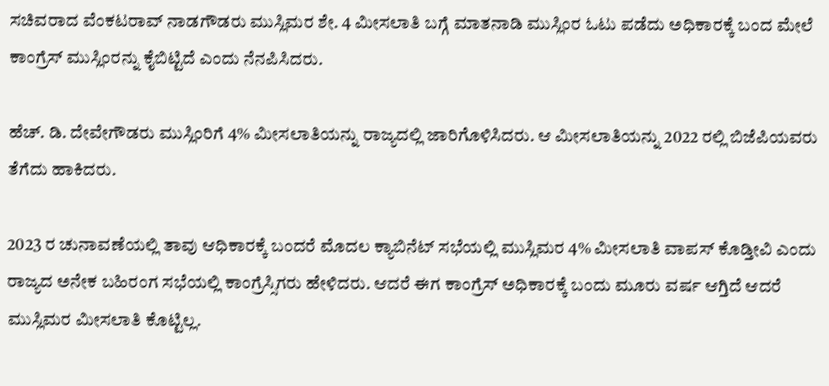ಸಚಿವರಾದ ವೆಂಕಟರಾವ್ ನಾಡಗೌಡರು ಮುಸ್ಲಿಮರ ಶೇ. 4 ಮೀಸಲಾತಿ ಬಗ್ಗೆ ಮಾತನಾಡಿ ಮುಸ್ಲಿಂರ ಓಟು ಪಡೆದು ಅಧಿಕಾರಕ್ಕೆ ಬಂದ ಮೇಲೆ ಕಾಂಗ್ರೆಸ್ ಮುಸ್ಲಿಂರನ್ನು ಕೈಬಿಟ್ಟಿದೆ ಎಂದು ನೆನಪಿಸಿದರು.

ಹೆಚ್. ಡಿ. ದೇವೇಗೌಡರು ಮುಸ್ಲಿಂರಿಗೆ 4% ಮೀಸಲಾತಿಯನ್ನು ರಾಜ್ಯದಲ್ಲಿ ಜಾರಿಗೊಳಿಸಿದರು. ಆ ಮೀಸಲಾತಿಯನ್ನು 2022 ರಲ್ಲಿ ಬಿಜೆಪಿಯವರು ತೆಗೆದು ಹಾಕಿದರು.

2023 ರ ಚುನಾವಣೆಯಲ್ಲಿ ತಾವು ಆಧಿಕಾರಕ್ಕೆ ಬಂದರೆ ಮೊದಲ ಕ್ಯಾಬಿನೆಟ್ ಸಭೆಯಲ್ಲಿ ಮುಸ್ಲಿಮರ 4% ಮೀಸಲಾತಿ ವಾಪಸ್ ಕೊಡ್ತೀವಿ ಎಂದು ರಾಜ್ಯದ ಅನೇಕ ಬಹಿರಂಗ ಸಭೆಯಲ್ಲಿ ಕಾಂಗ್ರೆಸ್ಸಿಗರು ಹೇಳಿದರು. ಆದರೆ ಈಗ ಕಾಂಗ್ರೆಸ್ ಅಧಿಕಾರಕ್ಕೆ ಬಂದು ಮೂರು ವರ್ಷ ಆಗ್ತಿದೆ ಆದರೆ ಮುಸ್ಲಿಮರ ಮೀಸಲಾತಿ ಕೊಟ್ಟಿಲ್ಲ.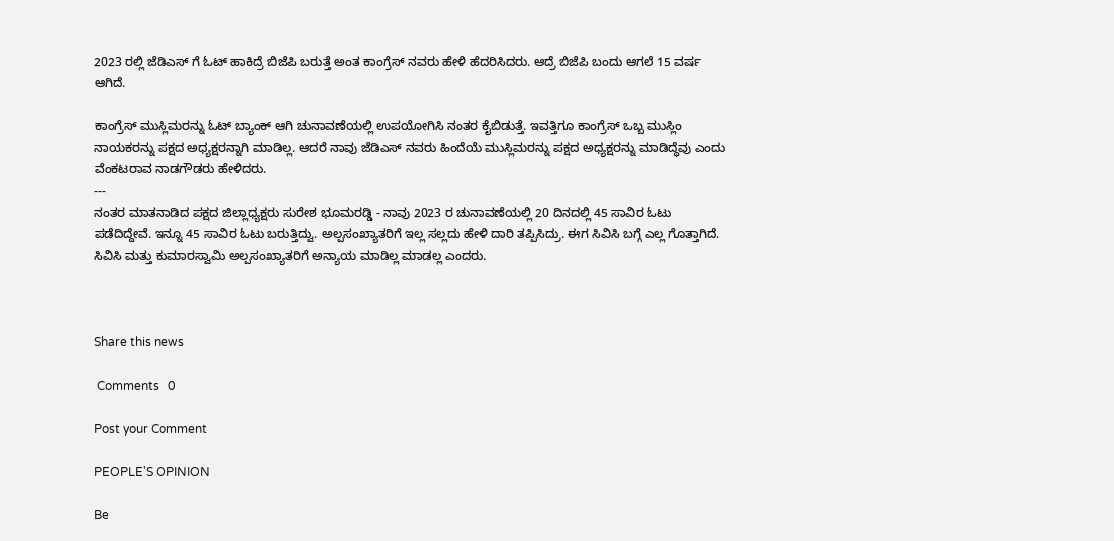2023 ರಲ್ಲಿ ಜೆಡಿಎಸ್ ಗೆ ಓಟ್ ಹಾಕಿದ್ರೆ ಬಿಜೆಪಿ ಬರುತ್ತೆ ಅಂತ ಕಾಂಗ್ರೆಸ್ ನವರು ಹೇಳಿ ಹೆದರಿಸಿದರು. ಆದ್ರೆ ಬಿಜೆಪಿ ಬಂದು ಆಗಲೆ 15 ವರ್ಷ ಆಗಿದೆ.

ಕಾಂಗ್ರೆಸ್ ಮುಸ್ಲಿಮರನ್ನು ಓಟ್ ಬ್ಯಾಂಕ್ ಆಗಿ ಚುನಾವಣೆಯಲ್ಲಿ ಉಪಯೋಗಿಸಿ ನಂತರ ಕೈಬಿಡುತ್ತೆ. ಇವತ್ತಿಗೂ ಕಾಂಗ್ರೆಸ್ ಒಬ್ಬ ಮುಸ್ಲಿಂ ನಾಯಕರನ್ನು ಪಕ್ಷದ ಅಧ್ಯಕ್ಷರನ್ನಾಗಿ ಮಾಡಿಲ್ಲ. ಆದರೆ ನಾವು ಜೆಡಿಎಸ್ ನವರು ಹಿಂದೆಯೆ ಮುಸ್ಲಿಮರನ್ನು ಪಕ್ಷದ ಅಧ್ಯಕ್ಷರನ್ನು ಮಾಡಿದ್ಧೆವು ಎಂದು ವೆಂಕಟರಾವ ನಾಡಗೌಡರು ಹೇಳಿದರು.
---
ನಂತರ ಮಾತನಾಡಿದ ಪಕ್ಷದ ಜಿಲ್ಲಾಧ್ಯಕ್ಷರು ಸುರೇಶ ಭೂಮರಡ್ಡಿ - ನಾವು 2023 ರ ಚುನಾವಣೆಯಲ್ಲಿ 20 ದಿನದಲ್ಲಿ 45 ಸಾವಿರ ಓಟು ಪಡೆದಿದ್ದೇವೆ. ಇನ್ನೂ 45 ಸಾವಿರ ಓಟು ಬರುತ್ತಿದ್ವು. ಅಲ್ಪಸಂಖ್ಯಾತರಿಗೆ ಇಲ್ಲ ಸಲ್ಲದು ಹೇಳಿ ದಾರಿ ತಪ್ಪಿಸಿದ್ರು. ಈಗ ಸಿವಿಸಿ ಬಗ್ಗೆ ಎಲ್ಲ ಗೊತ್ತಾಗಿದೆ. ಸಿವಿಸಿ ಮತ್ತು ಕುಮಾರಸ್ವಾಮಿ ಅಲ್ಪಸಂಖ್ಯಾತರಿಗೆ ಅನ್ಯಾಯ ಮಾಡಿಲ್ಲ ಮಾಡಲ್ಲ ಎಂದರು.



Share this news

 Comments   0

Post your Comment

PEOPLE'S OPINION

Be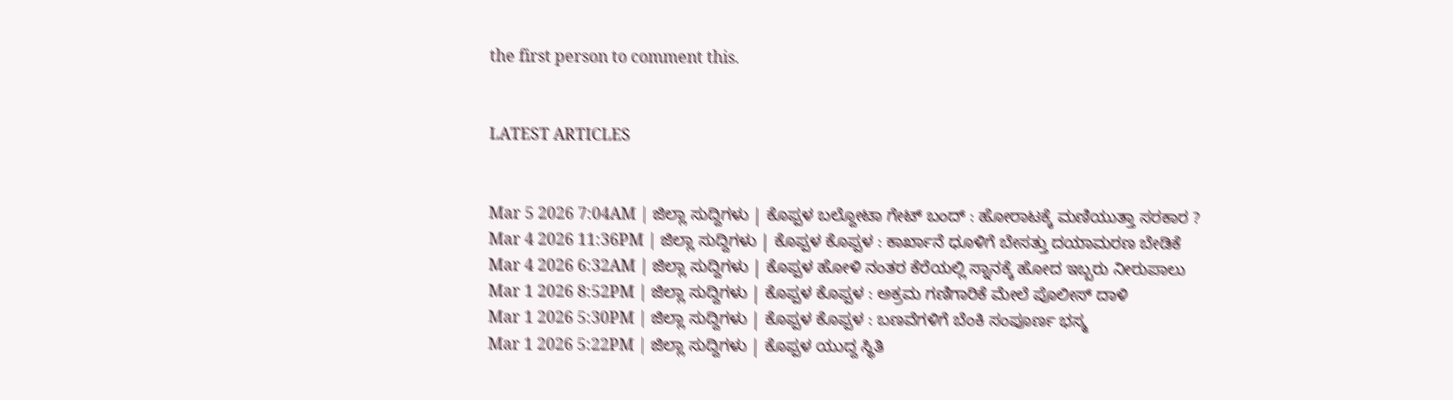the first person to comment this.


LATEST ARTICLES


Mar 5 2026 7:04AM | ಜಿಲ್ಲಾ ಸುದ್ದಿಗಳು | ಕೊಪ್ಪಳ ಬಲ್ದೋಟಾ ಗೇಟ್ ಬಂದ್ : ಹೋರಾಟಕ್ಕೆ ಮಣಿಯುತ್ತಾ ಸರಕಾರ ?
Mar 4 2026 11:36PM | ಜಿಲ್ಲಾ ಸುದ್ದಿಗಳು | ಕೊಪ್ಪಳ ಕೊಪ್ಪಳ : ಕಾರ್ಖಾನೆ ಧೂಳಿಗೆ ಬೇಸತ್ತು ದಯಾಮರಣ ಬೇಡಿಕೆ
Mar 4 2026 6:32AM | ಜಿಲ್ಲಾ ಸುದ್ದಿಗಳು | ಕೊಪ್ಪಳ ಹೋಳಿ ನಂತರ ಕೆರೆಯಲ್ಲಿ ಸ್ನಾನಕ್ಕೆ ಹೋದ ಇಬ್ಬರು ನೀರುಪಾಲು
Mar 1 2026 8:52PM | ಜಿಲ್ಲಾ ಸುದ್ದಿಗಳು | ಕೊಪ್ಪಳ ಕೊಪ್ಪಳ : ಅಕ್ರಮ ಗಣಿಗಾರಿಕೆ ಮೇಲೆ ಪೊಲೀಸ್ ದಾಳಿ
Mar 1 2026 5:30PM | ಜಿಲ್ಲಾ ಸುದ್ದಿಗಳು | ಕೊಪ್ಪಳ ಕೊಪ್ಪಳ : ಬಣವೆಗಳಿಗೆ ಬೆಂಕಿ ಸಂಪೂರ್ಣ ಭಸ್ಮ
Mar 1 2026 5:22PM | ಜಿಲ್ಲಾ ಸುದ್ದಿಗಳು | ಕೊಪ್ಪಳ ಯುದ್ದ ಸ್ಥಿತಿ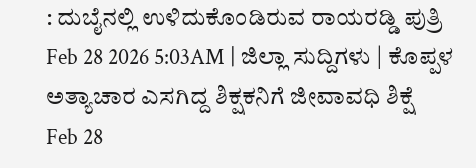: ದುಬೈನಲ್ಲಿ ಉಳಿದುಕೊಂಡಿರುವ ರಾಯರಡ್ಡಿ ಪುತ್ರಿ
Feb 28 2026 5:03AM | ಜಿಲ್ಲಾ ಸುದ್ದಿಗಳು | ಕೊಪ್ಪಳ ಅತ್ಯಾಚಾರ ಎಸಗಿದ್ದ ಶಿಕ್ಷಕನಿಗೆ ಜೀವಾವಧಿ ಶಿಕ್ಷೆ
Feb 28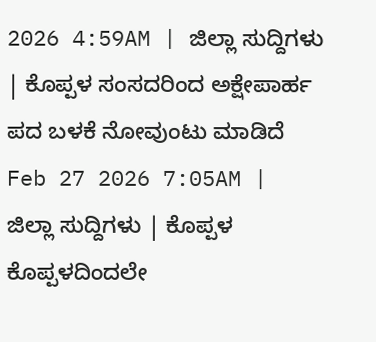2026 4:59AM | ಜಿಲ್ಲಾ ಸುದ್ದಿಗಳು | ಕೊಪ್ಪಳ ಸಂಸದರಿಂದ ಅಕ್ಷೇಪಾರ್ಹ ಪದ ಬಳಕೆ ನೋವುಂಟು ಮಾಡಿದೆ
Feb 27 2026 7:05AM | ಜಿಲ್ಲಾ ಸುದ್ದಿಗಳು | ಕೊಪ್ಪಳ ಕೊಪ್ಪಳದಿಂದಲೇ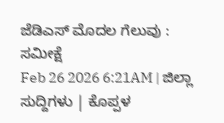ಜೆಡಿಎಸ್ ಮೊದಲ ಗೆಲುವು : ಸಮೀಕ್ಷೆ
Feb 26 2026 6:21AM | ಜಿಲ್ಲಾ ಸುದ್ದಿಗಳು | ಕೊಪ್ಪಳ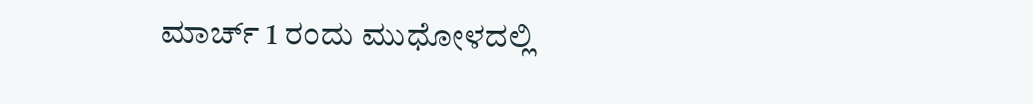ಮಾರ್ಚ್ 1 ರಂದು ಮುಧೋಳದಲ್ಲಿ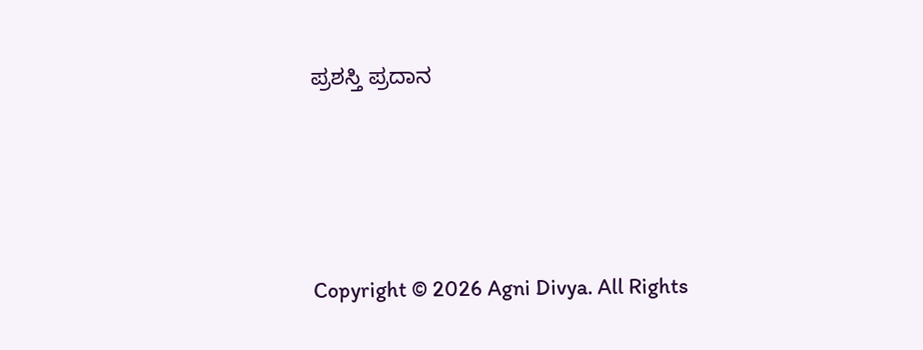ಪ್ರಶಸ್ತಿ ಪ್ರದಾನ




Copyright © 2026 Agni Divya. All Rights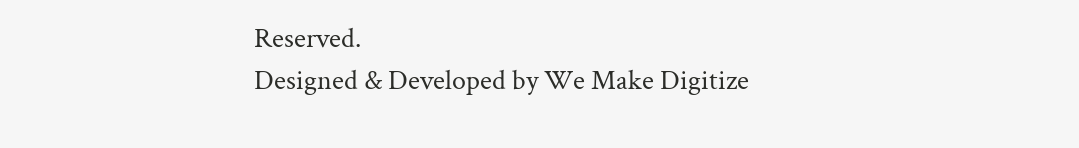Reserved.
Designed & Developed by We Make Digitize